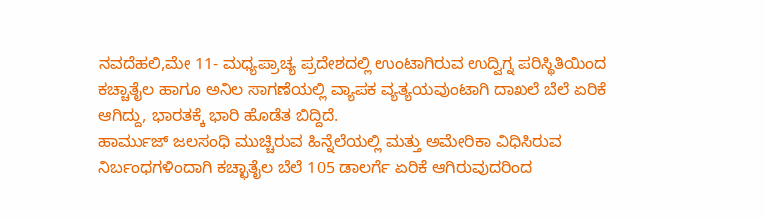ನವದೆಹಲಿ,ಮೇ 11- ಮಧ್ಯಪ್ರಾಚ್ಯ ಪ್ರದೇಶದಲ್ಲಿ ಉಂಟಾಗಿರುವ ಉದ್ವಿಗ್ನ ಪರಿಸ್ಥಿತಿಯಿಂದ ಕಚ್ಚಾತೈಲ ಹಾಗೂ ಅನಿಲ ಸಾಗಣೆಯಲ್ಲಿ ವ್ಯಾಪಕ ವ್ಯತ್ಯಯವುಂಟಾಗಿ ದಾಖಲೆ ಬೆಲೆ ಏರಿಕೆ ಆಗಿದ್ದು, ಭಾರತಕ್ಕೆ ಭಾರಿ ಹೊಡೆತ ಬಿದ್ದಿದೆ.
ಹಾರ್ಮುಜ್ ಜಲಸಂಧಿ ಮುಚ್ಚಿರುವ ಹಿನ್ನೆಲೆಯಲ್ಲಿ ಮತ್ತು ಅಮೇರಿಕಾ ವಿಧಿಸಿರುವ ನಿರ್ಬಂಧಗಳಿಂದಾಗಿ ಕಚ್ಛಾತೈಲ ಬೆಲೆ 105 ಡಾಲರ್ಗೆ ಏರಿಕೆ ಆಗಿರುವುದರಿಂದ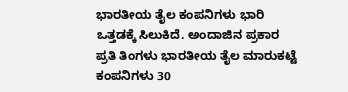ಭಾರತೀಯ ತೈಲ ಕಂಪನಿಗಳು ಭಾರಿ ಒತ್ತಡಕ್ಕೆ ಸಿಲುಕಿದೆ. ಅಂದಾಜಿನ ಪ್ರಕಾರ ಪ್ರತಿ ತಿಂಗಳು ಭಾರತೀಯ ತೈಲ ಮಾರುಕಟ್ಟೆ ಕಂಪನಿಗಳು 30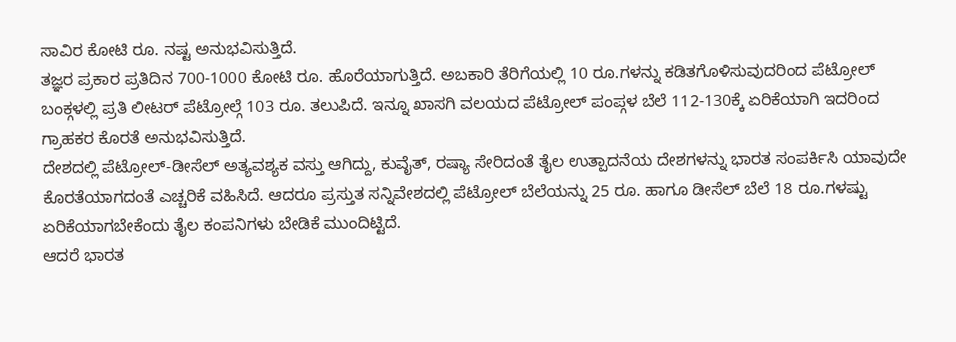ಸಾವಿರ ಕೋಟಿ ರೂ. ನಷ್ಟ ಅನುಭವಿಸುತ್ತಿದೆ.
ತಜ್ಞರ ಪ್ರಕಾರ ಪ್ರತಿದಿನ 700-1000 ಕೋಟಿ ರೂ. ಹೊರೆಯಾಗುತ್ತಿದೆ. ಅಬಕಾರಿ ತೆರಿಗೆಯಲ್ಲಿ 10 ರೂ.ಗಳನ್ನು ಕಡಿತಗೊಳಿಸುವುದರಿಂದ ಪೆಟ್ರೋಲ್ ಬಂಕ್ಗಳಲ್ಲಿ ಪ್ರತಿ ಲೀಟರ್ ಪೆಟ್ರೋಲ್ಗೆ 103 ರೂ. ತಲುಪಿದೆ. ಇನ್ನೂ ಖಾಸಗಿ ವಲಯದ ಪೆಟ್ರೋಲ್ ಪಂಪ್ಗಳ ಬೆಲೆ 112-130ಕ್ಕೆ ಏರಿಕೆಯಾಗಿ ಇದರಿಂದ ಗ್ರಾಹಕರ ಕೊರತೆ ಅನುಭವಿಸುತ್ತಿದೆ.
ದೇಶದಲ್ಲಿ ಪೆಟ್ರೋಲ್-ಡೀಸೆಲ್ ಅತ್ಯವಶ್ಯಕ ವಸ್ತು ಆಗಿದ್ದು, ಕುವೈತ್, ರಷ್ಯಾ ಸೇರಿದಂತೆ ತೈಲ ಉತ್ಪಾದನೆಯ ದೇಶಗಳನ್ನು ಭಾರತ ಸಂಪರ್ಕಿಸಿ ಯಾವುದೇ ಕೊರತೆಯಾಗದಂತೆ ಎಚ್ಚರಿಕೆ ವಹಿಸಿದೆ. ಆದರೂ ಪ್ರಸ್ತುತ ಸನ್ನಿವೇಶದಲ್ಲಿ ಪೆಟ್ರೋಲ್ ಬೆಲೆಯನ್ನು 25 ರೂ. ಹಾಗೂ ಡೀಸೆಲ್ ಬೆಲೆ 18 ರೂ.ಗಳಷ್ಟು ಏರಿಕೆಯಾಗಬೇಕೆಂದು ತೈಲ ಕಂಪನಿಗಳು ಬೇಡಿಕೆ ಮುಂದಿಟ್ಟಿದೆ.
ಆದರೆ ಭಾರತ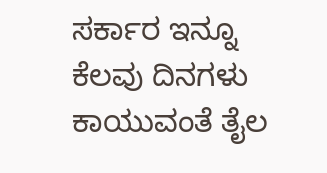ಸರ್ಕಾರ ಇನ್ನೂ ಕೆಲವು ದಿನಗಳು ಕಾಯುವಂತೆ ತೈಲ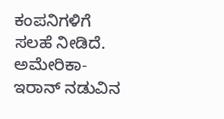ಕಂಪನಿಗಳಿಗೆ ಸಲಹೆ ನೀಡಿದೆ. ಅಮೇರಿಕಾ-ಇರಾನ್ ನಡುವಿನ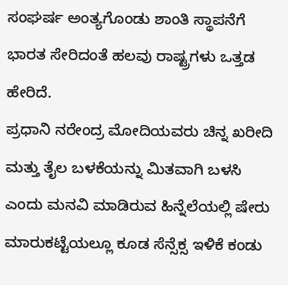ಸಂಘರ್ಷ ಅಂತ್ಯಗೊಂಡು ಶಾಂತಿ ಸ್ಥಾಪನೆಗೆ ಭಾರತ ಸೇರಿದಂತೆ ಹಲವು ರಾಷ್ಟ್ರಗಳು ಒತ್ತಡ ಹೇರಿದೆ.
ಪ್ರಧಾನಿ ನರೇಂದ್ರ ಮೋದಿಯವರು ಚಿನ್ನ ಖರೀದಿ ಮತ್ತು ತೈಲ ಬಳಕೆಯನ್ನು ಮಿತವಾಗಿ ಬಳಸಿ ಎಂದು ಮನವಿ ಮಾಡಿರುವ ಹಿನ್ನೆಲೆಯಲ್ಲಿ ಷೇರು ಮಾರುಕಟ್ಟೆಯಲ್ಲೂ ಕೂಡ ಸೆನ್ಸೆಕ್ಸ ಇಳಿಕೆ ಕಂಡು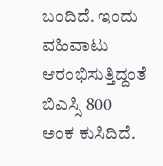ಬಂದಿದೆ. ಇಂದು ವಹಿವಾಟು ಆರಂಭಿಸುತ್ತಿದ್ದಂತೆ ಬಿಎಸ್ಸಿ 800 ಅಂಕ ಕುಸಿದಿದೆ.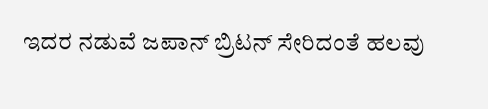ಇದರ ನಡುವೆ ಜಪಾನ್ ಬ್ರಿಟನ್ ಸೇರಿದಂತೆ ಹಲವು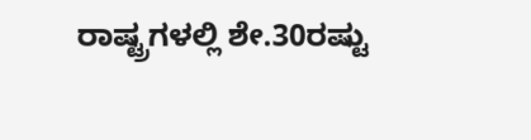ರಾಷ್ಟ್ರಗಳಲ್ಲಿ ಶೇ.30ರಷ್ಟು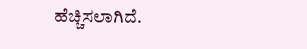ಹೆಚ್ಚಿಸಲಾಗಿದೆ.